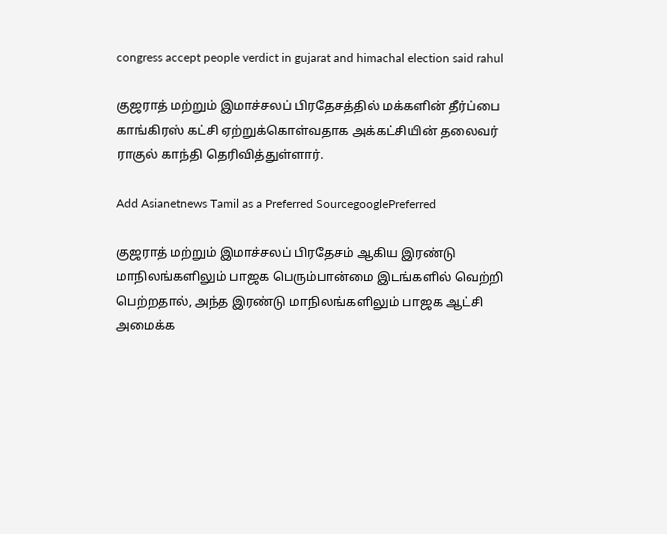congress accept people verdict in gujarat and himachal election said rahul

குஜராத் மற்றும் இமாச்சலப் பிரதேசத்தில் மக்களின் தீர்ப்பை காங்கிரஸ் கட்சி ஏற்றுக்கொள்வதாக அக்கட்சியின் தலைவர் ராகுல் காந்தி தெரிவித்துள்ளார்.

Add Asianetnews Tamil as a Preferred SourcegooglePreferred

குஜராத் மற்றும் இமாச்சலப் பிரதேசம் ஆகிய இரண்டு மாநிலங்களிலும் பாஜக பெரும்பான்மை இடங்களில் வெற்றி பெற்றதால், அந்த இரண்டு மாநிலங்களிலும் பாஜக ஆட்சி அமைக்க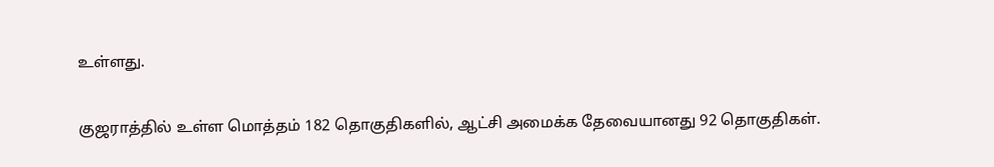உள்ளது.

குஜராத்தில் உள்ள மொத்தம் 182 தொகுதிகளில், ஆட்சி அமைக்க தேவையானது 92 தொகுதிகள்.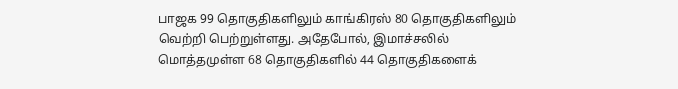பாஜக 99 தொகுதிகளிலும் காங்கிரஸ் 80 தொகுதிகளிலும் வெற்றி பெற்றுள்ளது. அதேபோல், இமாச்சலில் மொத்தமுள்ள 68 தொகுதிகளில் 44 தொகுதிகளைக்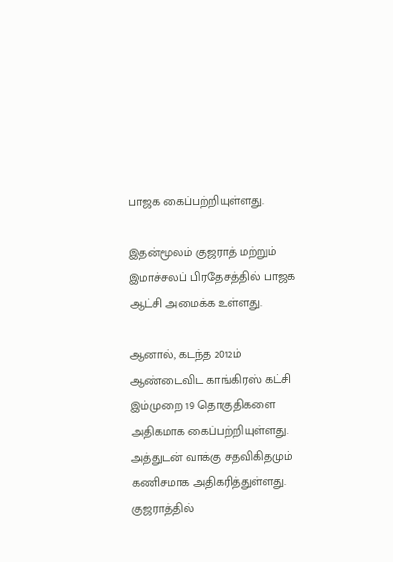பாஜக கைப்பற்றியுள்ளது.

இதன்மூலம் குஜராத் மற்றும் இமாச்சலப் பிரதேசத்தில் பாஜக ஆட்சி அமைக்க உள்ளது.

ஆனால், கடந்த 2012ம் ஆண்டைவிட காங்கிரஸ் கட்சி இம்முறை 19 தொகுதிகளை அதிகமாக கைப்பற்றியுள்ளது. அத்துடன் வாக்கு சதவிகிதமும் கணிசமாக அதிகரித்துள்ளது. குஜராத்தில்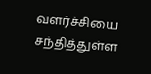வளர்ச்சியை சந்தித்துள்ள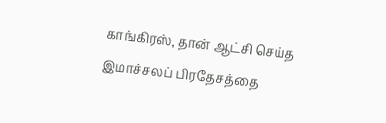காங்கிரஸ், தான் ஆட்சி செய்த இமாச்சலப் பிரதேசத்தை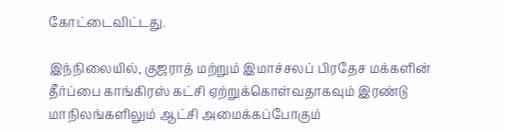கோட்டைவிட்டது.

இந்நிலையில், குஜராத் மற்றும் இமாச்சலப் பிரதேச மக்களின் தீர்ப்பை காங்கிரஸ் கட்சி ஏற்றுக்கொள்வதாகவும் இரண்டு மாநிலங்களிலும் ஆட்சி அமைக்கப்போகும்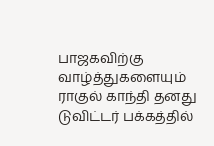பாஜகவிற்கு வாழ்த்துகளையும் ராகுல் காந்தி தனது டுவிட்டர் பக்கத்தில்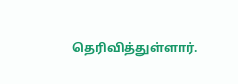தெரிவித்துள்ளார்.